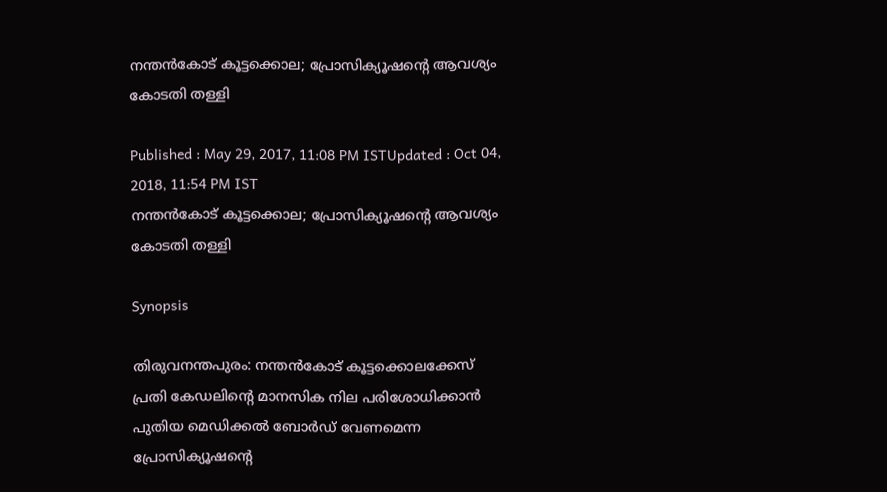നന്തൻകോട് കൂട്ടക്കൊല; പ്രോസിക്യൂഷന്റെ ആവശ്യം കോടതി തള്ളി

Published : May 29, 2017, 11:08 PM ISTUpdated : Oct 04, 2018, 11:54 PM IST
നന്തൻകോട് കൂട്ടക്കൊല; പ്രോസിക്യൂഷന്റെ ആവശ്യം കോടതി തള്ളി

Synopsis

തിരുവനന്തപുരം: നന്തൻകോട് കൂട്ടക്കൊലക്കേസ് പ്രതി കേഡലിന്റെ മാനസിക നില പരിശോധിക്കാൻ പുതിയ മെഡിക്കൽ ബോർഡ് വേണമെന്ന പ്രോസിക്യൂഷന്റെ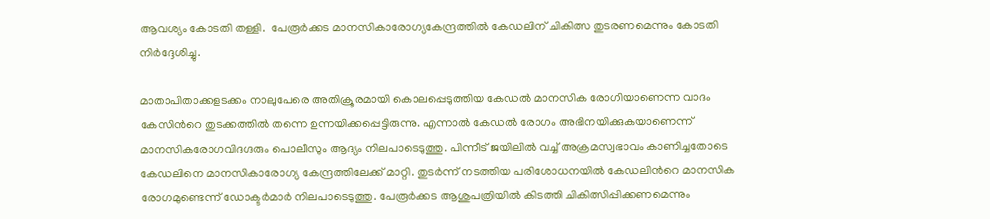ആവശ്യം കോടതി തള്ളി.  പേരൂർക്കട മാനസികാരോഗ്യകേന്ദ്രത്തിൽ കേഡലിന് ചികിത്സ തുടരണമെന്നും കോടതി നിർദ്ദേശിച്ചു.

മാതാപിതാക്കളടക്കം നാലുപേരെ അതിക്രൂരമായി കൊലപ്പെടുത്തിയ കേഡൽ മാനസിക രോഗിയാണെന്ന വാദം കേസിന്‍റെ തുടക്കത്തിൽ തന്നെ ഉന്നയിക്കപ്പെട്ടിരുന്നു. എന്നാൽ കേഡൽ രോഗം അഭിനയിക്കുകയാണെന്ന് മാനസികരോഗവിദഗ്ദരും പൊലീസും ആദ്യം നിലപാടെടുത്തു. പിന്നീട് ജയിലിൽ വച്ച് അക്രമസ്വഭാവം കാണിച്ചതോടെ കേഡലിനെ മാനസികാരോഗ്യ കേന്ദ്രത്തിലേക്ക് മാറ്റി. തുടർന്ന് നടത്തിയ പരിശോധനയിൽ കേഡലിന്‍റെ മാനസിക രോഗമുണ്ടെന്ന് ഡോക്ടർമാർ നിലപാടെടുത്തു. പേരൂർ‍ക്കട ആശുപത്രിയിൽ കിടത്തി ചികിത്സിപ്പിക്കണമെന്നും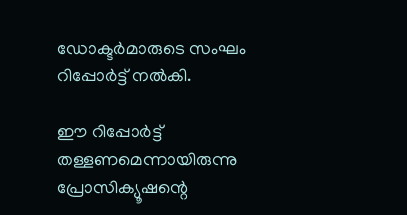ഡോക്ടർമാരുടെ സംഘം റിപ്പോർട്ട് നൽകി.

ഈ റിപ്പോർട്ട് തള്ളണമെന്നായിരുന്നു പ്രോസിക്യൂഷന്റെ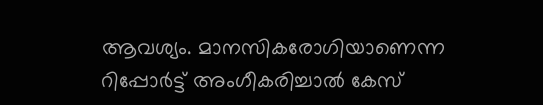ആവശ്യം. മാനസികരോഗിയാണെന്ന റിപ്പോർട്ട് അംഗീകരിച്ചാൽ കേസ്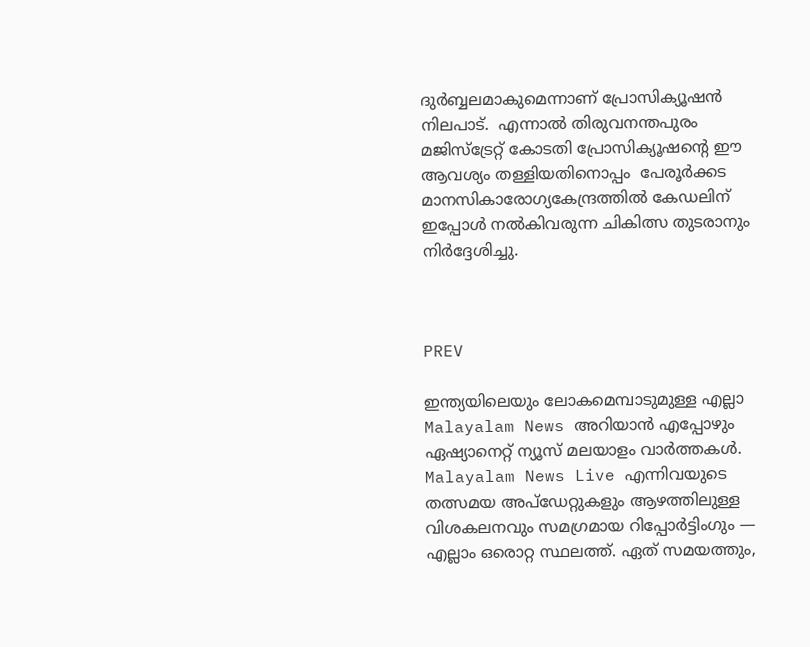ദുർബ്ബലമാകുമെന്നാണ് പ്രോസിക്യൂഷൻ നിലപാട്.  എന്നാൽ തിരുവനന്തപുരം മജിസ്ട്രേറ്റ് കോടതി പ്രോസിക്യൂഷന്‍റെ ഈ ആവശ്യം തള്ളിയതിനൊപ്പം  പേരൂർക്കട മാനസികാരോഗ്യകേന്ദ്രത്തിൽ കേഡലിന് ഇപ്പോൾ നൽകിവരുന്ന ചികിത്സ തുടരാനും നിർദ്ദേശിച്ചു.



PREV

ഇന്ത്യയിലെയും ലോകമെമ്പാടുമുള്ള എല്ലാ Malayalam News അറിയാൻ എപ്പോഴും ഏഷ്യാനെറ്റ് ന്യൂസ് മലയാളം വാർത്തകൾ. Malayalam News Live എന്നിവയുടെ തത്സമയ അപ്‌ഡേറ്റുകളും ആഴത്തിലുള്ള വിശകലനവും സമഗ്രമായ റിപ്പോർട്ടിംഗും — എല്ലാം ഒരൊറ്റ സ്ഥലത്ത്. ഏത് സമയത്തും,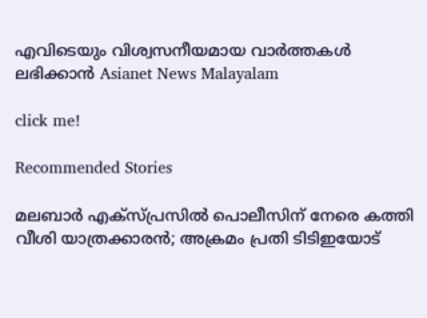എവിടെയും വിശ്വസനീയമായ വാർത്തകൾ ലഭിക്കാൻ Asianet News Malayalam

click me!

Recommended Stories

മലബാർ എക്സ്പ്രസിൽ പൊലീസിന് നേരെ കത്തി വീശി യാത്രക്കാരൻ; അക്രമം പ്രതി ടിടിഇയോട്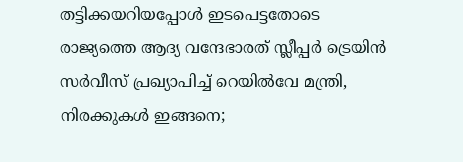തട്ടിക്കയറിയപ്പോൾ ഇടപെട്ടതോടെ
രാജ്യത്തെ ആദ്യ വന്ദേഭാരത് സ്ലീപ്പർ ട്രെയിൻ സർവീസ് പ്രഖ്യാപിച്ച് റെയിൽവേ മന്ത്രി, നിരക്കുകൾ ഇങ്ങനെ;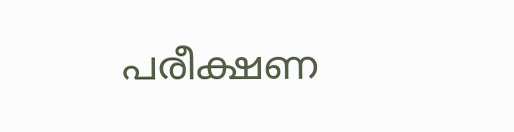പരീക്ഷണ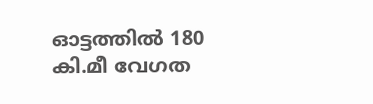ഓട്ടത്തിൽ 180 കി.മീ വേഗത